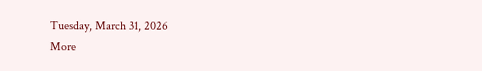Tuesday, March 31, 2026
More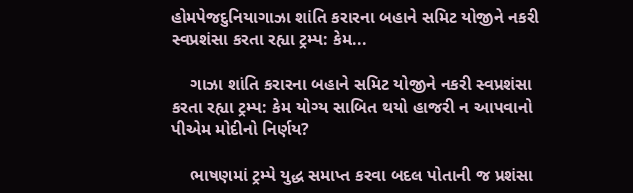હોમપેજદુનિયાગાઝા શાંતિ કરારના બહાને સમિટ યોજીને નકરી સ્વપ્રશંસા કરતા રહ્યા ટ્રમ્પ: કેમ...

    ગાઝા શાંતિ કરારના બહાને સમિટ યોજીને નકરી સ્વપ્રશંસા કરતા રહ્યા ટ્રમ્પ: કેમ યોગ્ય સાબિત થયો હાજરી ન આપવાનો પીએમ મોદીનો નિર્ણય?

    ભાષણમાં ટ્રમ્પે યુદ્ધ સમાપ્ત કરવા બદલ પોતાની જ પ્રશંસા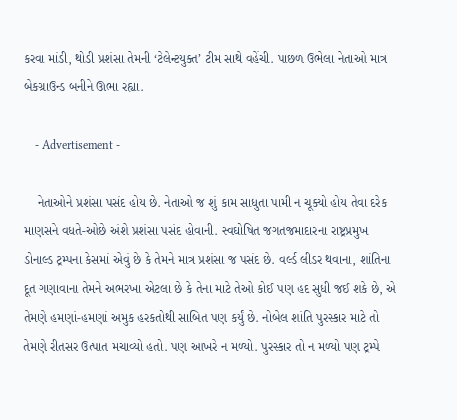કરવા માંડી, થોડી પ્રશંસા તેમની ‘ટેલેન્ટયુક્ત’ ટીમ સાથે વહેંચી. પાછળ ઉભેલા નેતાઓ માત્ર બેકગ્રાઉન્ડ બનીને ઊભા રહ્યા.

    - Advertisement -

    નેતાઓને પ્રશંસા પસંદ હોય છે. નેતાઓ જ શું કામ સાધુતા પામી ન ચૂક્યો હોય તેવા દરેક માણસને વધતે-ઓછે અંશે પ્રશંસા પસંદ હોવાની. સ્વઘોષિત જગતજમાદારના રાષ્ટ્રપ્રમુખ ડોનાલ્ડ ટ્રમ્પના કેસમાં એવું છે કે તેમને માત્ર પ્રશંસા જ પસંદ છે. વર્લ્ડ લીડર થવાના, શાંતિના દૂત ગણાવાના તેમને અભરખા એટલા છે કે તેના માટે તેઓ કોઈ પણ હદ સુધી જઈ શકે છે, એ તેમણે હમણાં-હમણાં અમુક હરકતોથી સાબિત પણ કર્યું છે. નોબેલ શાંતિ પુરસ્કાર માટે તો તેમણે રીતસર ઉત્પાત મચાવ્યો હતો. પણ આખરે ન મળ્યો. પુરસ્કાર તો ન મળ્યો પણ ટ્રમ્પે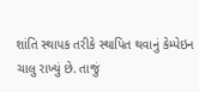શાંતિ સ્થાપક તરીકે સ્થાપિત થવાનું કેમ્પેઇન ચાલુ રાખ્યું છે. તાજું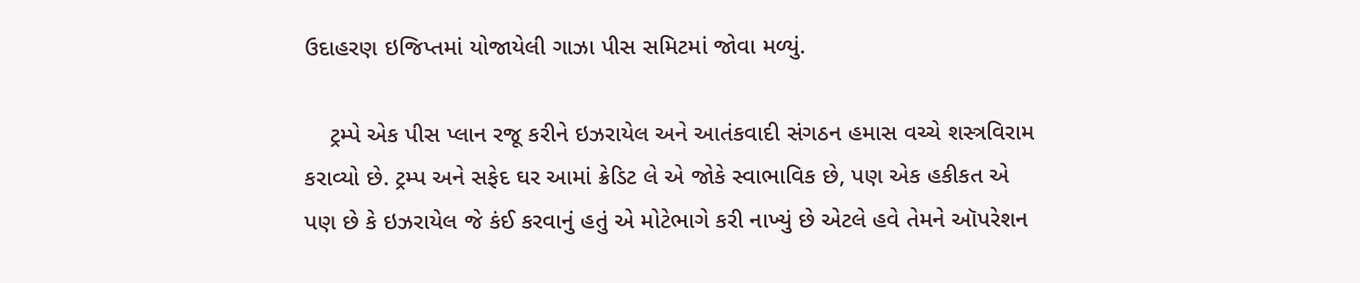ઉદાહરણ ઇજિપ્તમાં યોજાયેલી ગાઝા પીસ સમિટમાં જોવા મળ્યું.

    ટ્રમ્પે એક પીસ પ્લાન રજૂ કરીને ઇઝરાયેલ અને આતંકવાદી સંગઠન હમાસ વચ્ચે શસ્ત્રવિરામ કરાવ્યો છે. ટ્રમ્પ અને સફેદ ઘર આમાં ક્રેડિટ લે એ જોકે સ્વાભાવિક છે, પણ એક હકીકત એ પણ છે કે ઇઝરાયેલ જે કંઈ કરવાનું હતું એ મોટેભાગે કરી નાખ્યું છે એટલે હવે તેમને ઑપરેશન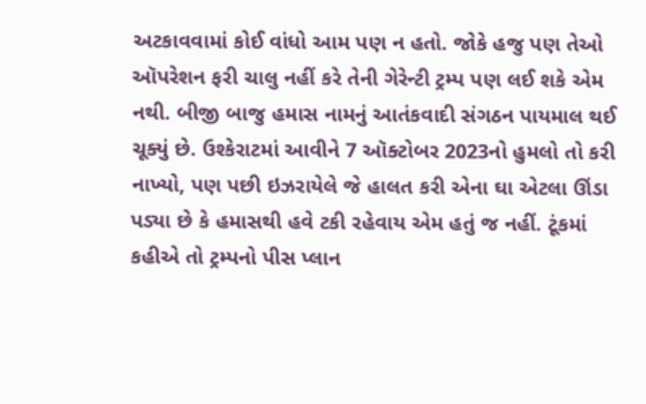અટકાવવામાં કોઈ વાંધો આમ પણ ન હતો. જોકે હજુ પણ તેઓ ઑપરેશન ફરી ચાલુ નહીં કરે તેની ગેરેન્ટી ટ્રમ્પ પણ લઈ શકે એમ નથી. બીજી બાજુ હમાસ નામનું આતંકવાદી સંગઠન પાયમાલ થઈ ચૂક્યું છે. ઉશ્કેરાટમાં આવીને 7 ઑક્ટોબર 2023નો હુમલો તો કરી નાખ્યો, પણ પછી ઇઝરાયેલે જે હાલત કરી એના ઘા એટલા ઊંડા પડ્યા છે કે હમાસથી હવે ટકી રહેવાય એમ હતું જ નહીં. ટૂંકમાં કહીએ તો ટ્રમ્પનો પીસ પ્લાન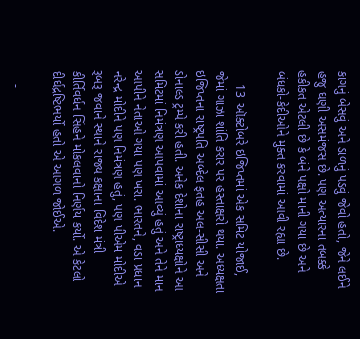કાગનું બેસવું અને ડાળનું પડવું જેવો હતો, જેને લઈને હજુ ઘણી અસમંજસ છે. પણ અત્યારના તબક્કે હકીકત એટલી છે કે બંને પક્ષો માની ગયા છે અને બંધકો-કેદીઓને મુક્ત કરવામાં આવી રહ્યા છે.

    13 ઑક્ટોબરે ઇજિપ્તમાં એક સમિટ યોજાઈ, જેમાં ગાઝા શાંતિ કરાર પર હસ્તાક્ષરો થયા. અધ્યક્ષતા ઇજિપ્તના રાષ્ટ્રપતિ અબ્દેલ ફતહ અલ-સીસી અને ડોનાલ્ડ ટ્રમ્પે કરી હતી. અનેક દેશોના રાષ્ટ્રાધ્યક્ષોને આ સમિટમાં નિમંત્રણ આપવામાં આવ્યું હતું અને તેને માન આપીને નેતાઓ ગયા પણ ખરા. ભારતને, વડા પ્રધાન નરેન્દ્ર મોદીને પણ નિમંત્રણ હતું, પણ પીએમ મોદીએ રૂબરૂ જવાને સ્થાને રાજ્ય કક્ષાના વિદેશ મંત્રી કીર્તિવર્ધન સિંહને મોકલવાનો નિર્ણય કર્યો. એ કેટલો દીર્ઘદ્રષ્ટિભર્યો હતો એ આગળ જોઈએ.

    -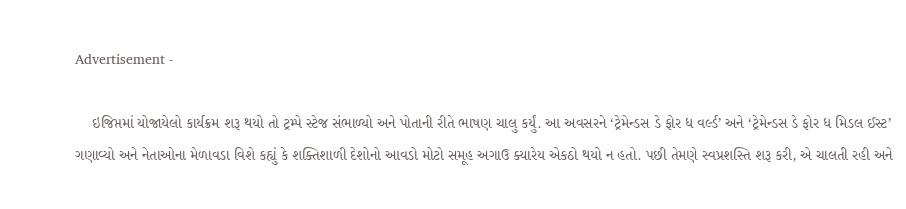Advertisement -

    ઇજિપ્તમાં યોજાયેલો કાર્યક્રમ શરૂ થયો તો ટ્રમ્પે સ્ટેજ સંભાળ્યો અને પોતાની રીતે ભાષણ ચાલુ કર્યું. આ અવસરને ‘ટ્રેમેન્ડસ ડે ફોર ધ વર્લ્ડ’ અને ‘ટ્રેમેન્ડસ ડે ફોર ધ મિડલ ઈસ્ટ’ ગણાવ્યો અને નેતાઓના મેળાવડા વિશે કહ્યું કે શક્તિશાળી દેશોનો આવડો મોટો સમૂહ અગાઉ ક્યારેય એકઠો થયો ન હતો. પછી તેમણે સ્વપ્રશસ્તિ શરૂ કરી, એ ચાલતી રહી અને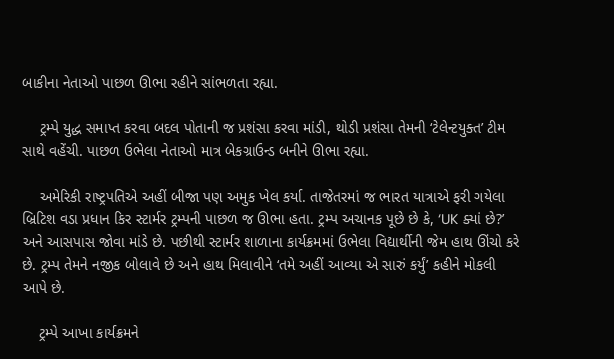બાકીના નેતાઓ પાછળ ઊભા રહીને સાંભળતા રહ્યા.

    ટ્રમ્પે યુદ્ધ સમાપ્ત કરવા બદલ પોતાની જ પ્રશંસા કરવા માંડી, થોડી પ્રશંસા તેમની ‘ટેલેન્ટયુક્ત’ ટીમ સાથે વહેંચી. પાછળ ઉભેલા નેતાઓ માત્ર બેકગ્રાઉન્ડ બનીને ઊભા રહ્યા.

    અમેરિકી રાષ્ટ્રપતિએ અહીં બીજા પણ અમુક ખેલ કર્યા. તાજેતરમાં જ ભારત યાત્રાએ ફરી ગયેલા બ્રિટિશ વડા પ્રધાન કિર સ્ટાર્મર ટ્રમ્પની પાછળ જ ઊભા હતા. ટ્રમ્પ અચાનક પૂછે છે કે, ‘UK ક્યાં છે?’ અને આસપાસ જોવા માંડે છે. પછીથી સ્ટાર્મર શાળાના કાર્યક્રમમાં ઉભેલા વિદ્યાર્થીની જેમ હાથ ઊંચો કરે છે. ટ્રમ્પ તેમને નજીક બોલાવે છે અને હાથ મિલાવીને ‘તમે અહીં આવ્યા એ સારું કર્યું’ કહીને મોકલી આપે છે.

    ટ્રમ્પે આખા કાર્યક્રમને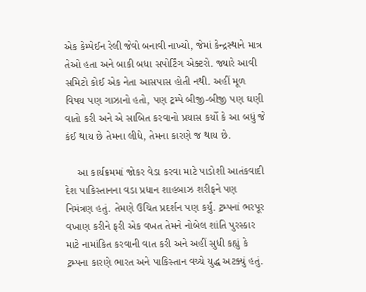એક કેમ્પેઈન રેલી જેવો બનાવી નાખ્યો, જેમાં કેન્દ્રસ્થાને માત્ર તેઓ હતા અને બાકી બધા સપોર્ટિંગ એક્ટરો. જ્યારે આવી સમિટો કોઈ એક નેતા આસપાસ હોતી નથી. અહીં મૂળ વિષય પણ ગાઝાનો હતો, પણ ટ્રમ્પે બીજી-બીજી પણ ઘણી વાતો કરી અને એ સાબિત કરવાનો પ્રયાસ કર્યો કે આ બધું જે કંઈ થાય છે તેમના લીધે, તેમના કારણે જ થાય છે.

    આ કાર્યક્રમમાં જોકર વેડા કરવા માટે પાડોશી આતંકવાદી દેશ પાકિસ્તાનના વડા પ્રધાન શાહબાઝ શરીફને પણ નિમંત્રણ હતું. તેમણે ઉચિત પ્રદર્શન પણ કર્યું. ટ્રમ્પનાં ભરપૂર વખાણ કરીને ફરી એક વખત તેમને નોબેલ શાંતિ પુરસ્કાર માટે નામાંકિત કરવાની વાત કરી અને અહીં સુધી કહ્યું કે ટ્રમ્પના કારણે ભારત અને પાકિસ્તાન વચ્ચે યુદ્ધ અટક્યું હતું.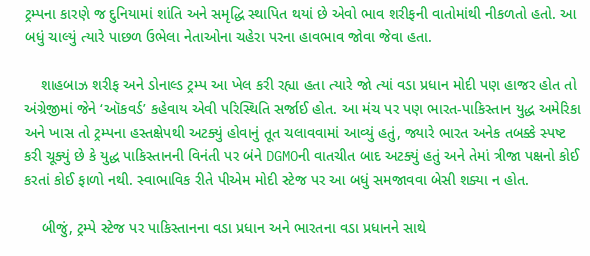ટ્રમ્પના કારણે જ દુનિયામાં શાંતિ અને સમૃદ્ધિ સ્થાપિત થયાં છે એવો ભાવ શરીફની વાતોમાંથી નીકળતો હતો. આ બધું ચાલ્યું ત્યારે પાછળ ઉભેલા નેતાઓના ચહેરા પરના હાવભાવ જોવા જેવા હતા.

    શાહબાઝ શરીફ અને ડોનાલ્ડ ટ્રમ્પ આ ખેલ કરી રહ્યા હતા ત્યારે જો ત્યાં વડા પ્રધાન મોદી પણ હાજર હોત તો અંગ્રેજીમાં જેને ‘ઑકવર્ડ’ કહેવાય એવી પરિસ્થિતિ સર્જાઈ હોત. આ મંચ પર પણ ભારત-પાકિસ્તાન યુદ્ધ અમેરિકા અને ખાસ તો ટ્રમ્પના હસ્તક્ષેપથી અટક્યું હોવાનું તૂત ચલાવવામાં આવ્યું હતું, જ્યારે ભારત અનેક તબક્કે સ્પષ્ટ કરી ચૂક્યું છે કે યુદ્ધ પાકિસ્તાનની વિનંતી પર બંને DGMOની વાતચીત બાદ અટક્યું હતું અને તેમાં ત્રીજા પક્ષનો કોઈ કરતાં કોઈ ફાળો નથી. સ્વાભાવિક રીતે પીએમ મોદી સ્ટેજ પર આ બધું સમજાવવા બેસી શક્યા ન હોત.

    બીજું, ટ્રમ્પે સ્ટેજ પર પાકિસ્તાનના વડા પ્રધાન અને ભારતના વડા પ્રધાનને સાથે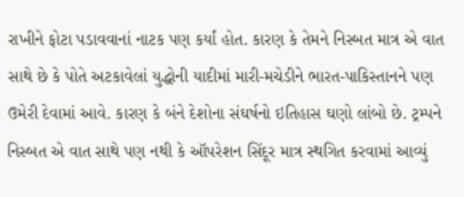રાખીને ફોટા પડાવવાનાં નાટક પણ કર્યાં હોત. કારણ કે તેમને નિસ્બત માત્ર એ વાત સાથે છે કે પોતે અટકાવેલાં યુદ્ધોની યાદીમાં મારી-મચેડીને ભારત-પાકિસ્તાનને પણ ઉમેરી દેવામાં આવે. કારણ કે બંને દેશોના સંઘર્ષનો ઇતિહાસ ઘણો લાંબો છે. ટ્રમ્પને નિસ્બત એ વાત સાથે પણ નથી કે ઑપરેશન સિંદૂર માત્ર સ્થગિત કરવામાં આવ્યું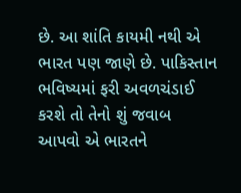છે. આ શાંતિ કાયમી નથી એ ભારત પણ જાણે છે. પાકિસ્તાન ભવિષ્યમાં ફરી અવળચંડાઈ કરશે તો તેનો શું જવાબ આપવો એ ભારતને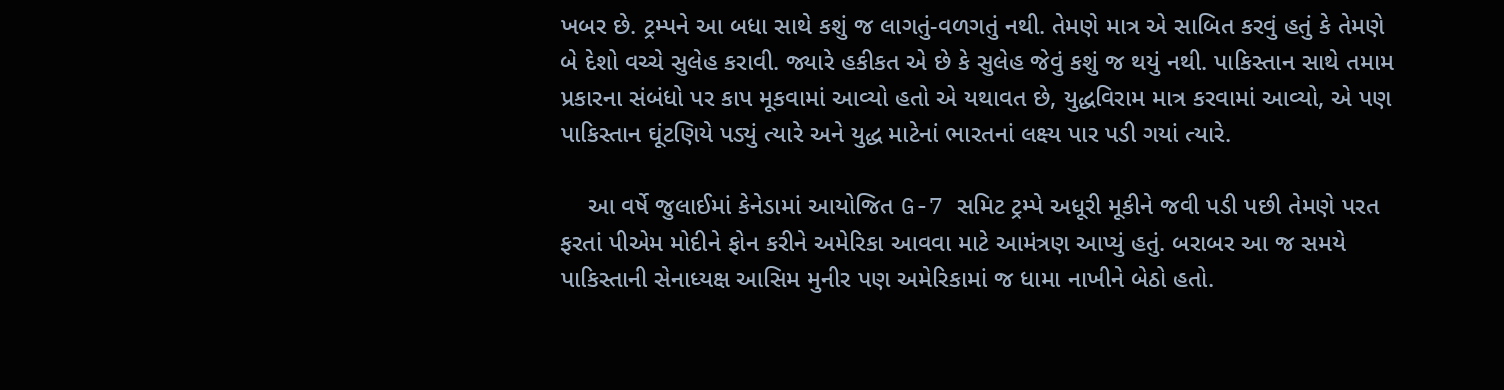ખબર છે. ટ્રમ્પને આ બધા સાથે કશું જ લાગતું-વળગતું નથી. તેમણે માત્ર એ સાબિત કરવું હતું કે તેમણે બે દેશો વચ્ચે સુલેહ કરાવી. જ્યારે હકીકત એ છે કે સુલેહ જેવું કશું જ થયું નથી. પાકિસ્તાન સાથે તમામ પ્રકારના સંબંધો પર કાપ મૂકવામાં આવ્યો હતો એ યથાવત છે, યુદ્ધવિરામ માત્ર કરવામાં આવ્યો, એ પણ પાકિસ્તાન ઘૂંટણિયે પડ્યું ત્યારે અને યુદ્ધ માટેનાં ભારતનાં લક્ષ્ય પાર પડી ગયાં ત્યારે.

    આ વર્ષે જુલાઈમાં કેનેડામાં આયોજિત G-7 સમિટ ટ્રમ્પે અધૂરી મૂકીને જવી પડી પછી તેમણે પરત ફરતાં પીએમ મોદીને ફોન કરીને અમેરિકા આવવા માટે આમંત્રણ આપ્યું હતું. બરાબર આ જ સમયે પાકિસ્તાની સેનાધ્યક્ષ આસિમ મુનીર પણ અમેરિકામાં જ ધામા નાખીને બેઠો હતો.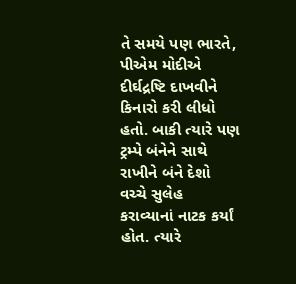તે સમયે પણ ભારતે, પીએમ મોદીએ દીર્ઘદ્રષ્ટિ દાખવીને કિનારો કરી લીધો હતો. બાકી ત્યારે પણ ટ્રમ્પે બંનેને સાથે રાખીને બંને દેશો વચ્ચે સુલેહ કરાવ્યાનાં નાટક કર્યાં હોત. ત્યારે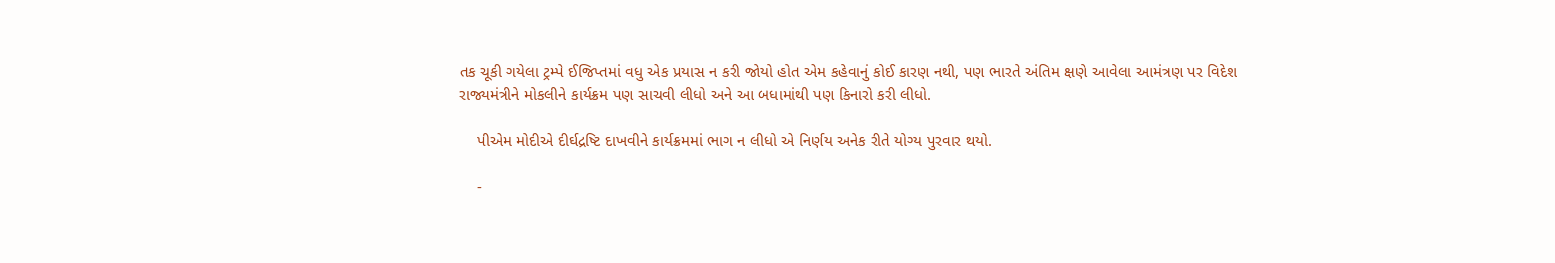તક ચૂકી ગયેલા ટ્રમ્પે ઈજિપ્તમાં વધુ એક પ્રયાસ ન કરી જોયો હોત એમ કહેવાનું કોઈ કારણ નથી, પણ ભારતે અંતિમ ક્ષણે આવેલા આમંત્રણ પર વિદેશ રાજ્યમંત્રીને મોકલીને કાર્યક્રમ પણ સાચવી લીધો અને આ બધામાંથી પણ કિનારો કરી લીધો.

    પીએમ મોદીએ દીર્ઘદ્રષ્ટિ દાખવીને કાર્યક્રમમાં ભાગ ન લીધો એ નિર્ણય અનેક રીતે યોગ્ય પુરવાર થયો.

    -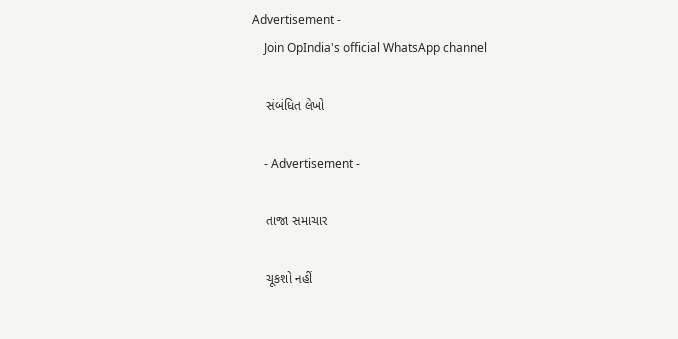Advertisement -
    Join OpIndia's official WhatsApp channel

    સંબંધિત લેખો

    - Advertisement -

    તાજા સમાચાર

    ચૂકશો નહીં